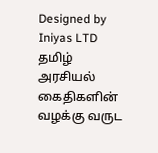Designed by Iniyas LTD
தமிழ் அரசியல் கைதிகளின் வழக்கு வருட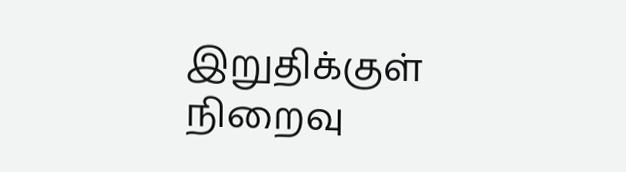இறுதிக்குள் நிறைவு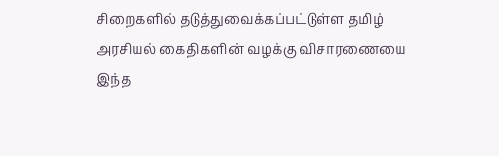சிறைகளில் தடுத்துவைக்கப்பட்டுள்ள தமிழ் அரசியல் கைதிகளின் வழக்கு விசாரணையை இந்த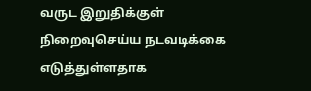வருட இறுதிக்குள் நிறைவுசெய்ய நடவடிக்கை எடுத்துள்ளதாக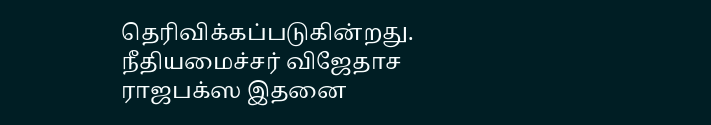தெரிவிக்கப்படுகின்றது.
நீதியமைச்சர் விஜேதாச ராஜபக்ஸ இதனை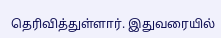தெரிவித்துள்ளார். இதுவரையில்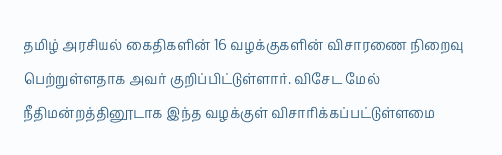தமிழ் அரசியல் கைதிகளின் 16 வழக்குகளின் விசாரணை நிறைவு பெற்றுள்ளதாக அவர் குறிப்பிட்டுள்ளார். விசேட மேல் நீதிமன்றத்தினூடாக இந்த வழக்குள் விசாரிக்கப்பட்டுள்ளமை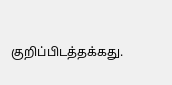குறிப்பிடத்தக்கது.